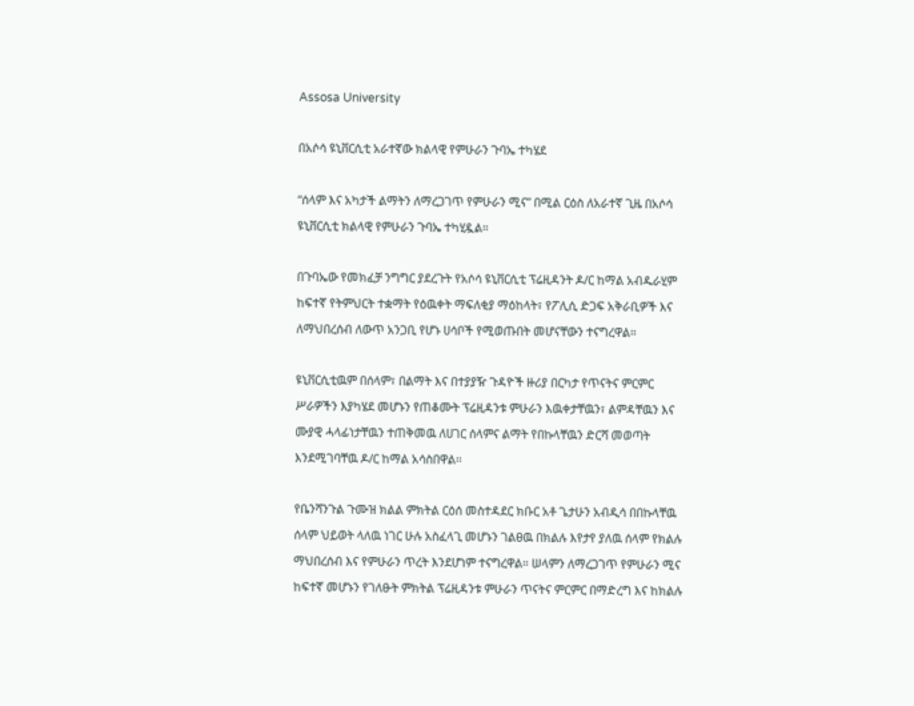Assosa University

በአሶሳ ዩኒቨርሲቲ አራተኛው ክልላዊ የምሁራን ጉባኤ ተካሄደ

“ሰላም እና አካታች ልማትን ለማረጋገጥ የምሁራን ሚና” በሚል ርዕስ ለአራተኛ ጊዜ በአሶሳ ዩኒቨርሲቲ ክልላዊ የምሁራን ጉባኤ ተካሂዷል።

በጉባኤው የመክፈቻ ንግግር ያደረጉት የአሶሳ ዩኒቨርሲቲ ፕሬዚዳንት ዶ/ር ከማል አብዱራሂም ከፍተኛ የትምህርት ተቋማት የዕዉቀት ማፍለቂያ ማዕከላት፣ የፖሊሲ ድጋፍ አቅራቢዎች እና ለማህበረሰብ ለውጥ አንጋቢ የሆኑ ሀሳቦች የሚወጡበት መሆናቸውን ተናግረዋል።

ዩኒቨርሲቲዉም በሰላም፣ በልማት እና በተያያዥ ጉዳዮች ዙሪያ በርካታ የጥናትና ምርምር ሥራዎችን እያካሄደ መሆኑን የጠቆሙት ፕሬዚዳንቱ ምሁራን እዉቀታቸዉን፣ ልምዳቸዉን እና ሙያዊ ሓላፊነታቸዉን ተጠቅመዉ ለሀገር ሰላምና ልማት የበኩላቸዉን ድርሻ መወጣት እንደሚገባቸዉ ዶ/ር ከማል አሳስበዋል፡፡

የቤንሻንጉል ጉሙዝ ክልል ምክትል ርዕሰ መስተዳደር ክቡር አቶ ጌታሁን አብዲሳ በበኩላቸዉ ሰላም ህይወት ላለዉ ነገር ሁሉ አስፈላጊ መሆኑን ገልፀዉ በክልሉ እየታየ ያለዉ ሰላም የክልሉ ማህበረሰብ እና የምሁራን ጥረት እንደሆነም ተናግረዋል። ሠላምን ለማረጋገጥ የምሁራን ሚና ከፍተኛ መሆኑን የገለፁት ምክትል ፕሬዚዳንቱ ምሁራን ጥናትና ምርምር በማድረግ እና ከክልሉ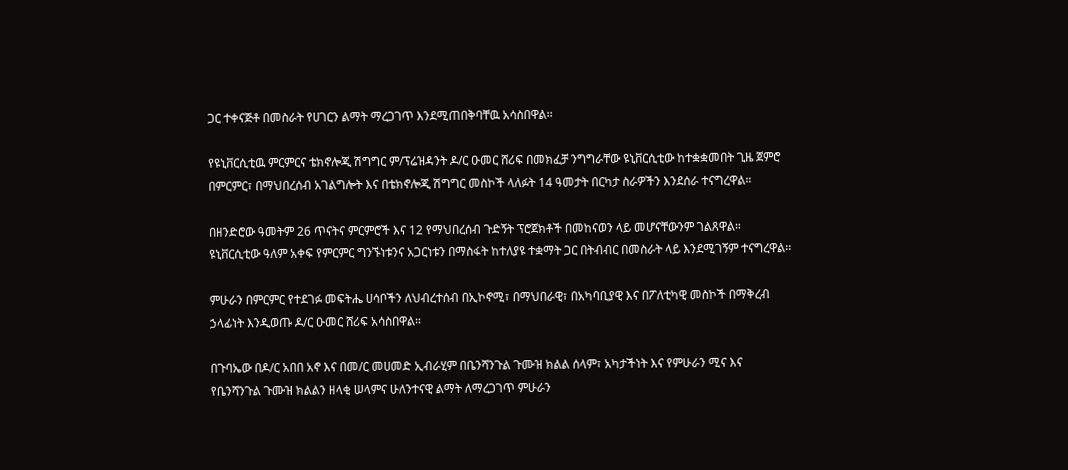ጋር ተቀናጅቶ በመስራት የሀገርን ልማት ማረጋገጥ እንደሚጠበቅባቸዉ አሳስበዋል፡፡

የዩኒቨርሲቲዉ ምርምርና ቴክኖሎጂ ሽግግር ም/ፕሬዝዳንት ዶ/ር ዑመር ሸሪፍ በመክፈቻ ንግግራቸው ዩኒቨርሲቲው ከተቋቋመበት ጊዜ ጀምሮ በምርምር፣ በማህበረሰብ አገልግሎት እና በቴክኖሎጂ ሽግግር መስኮች ላለፉት 14 ዓመታት በርካታ ስራዎችን እንደሰራ ተናግረዋል።

በዘንድሮው ዓመትም 26 ጥናትና ምርምሮች እና 12 የማህበረሰብ ጉድኝት ፕሮጀክቶች በመከናወን ላይ መሆናቸውንም ገልጸዋል። ዩኒቨርሲቲው ዓለም አቀፍ የምርምር ግንኙነቱንና አጋርነቱን በማስፋት ከተለያዩ ተቋማት ጋር በትብብር በመስራት ላይ እንደሚገኝም ተናግረዋል፡፡

ምሁራን በምርምር የተደገፉ መፍትሔ ሀሳቦችን ለህብረተሰብ በኢኮኖሚ፣ በማህበራዊ፣ በአካባቢያዊ እና በፖለቲካዊ መስኮች በማቅረብ ኃላፊነት እንዲወጡ ዶ/ር ዑመር ሸሪፍ አሳስበዋል።

በጉባኤው በዶ/ር አበበ አኖ እና በመ/ር መሀመድ ኢብራሂም በቤንሻንጉል ጉሙዝ ክልል ሰላም፣ አካታችነት እና የምሁራን ሚና እና የቤንሻንጉል ጉሙዝ ክልልን ዘላቂ ሠላምና ሁለንተናዊ ልማት ለማረጋገጥ ምሁራን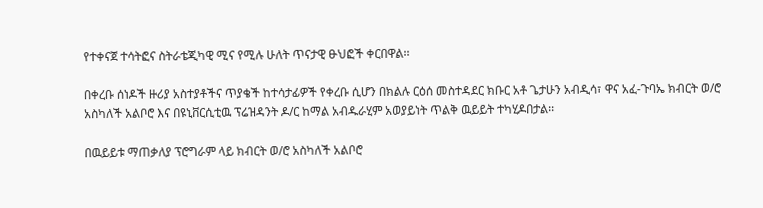የተቀናጀ ተሳትፎና ስትራቴጂካዊ ሚና የሚሉ ሁለት ጥናታዊ ፁህፎች ቀርበዋል፡፡

በቀረቡ ሰነዶች ዙሪያ አስተያቶችና ጥያቄች ከተሳታፊዎች የቀረቡ ሲሆን በክልሉ ርዕሰ መስተዳደር ክቡር አቶ ጌታሁን አብዲሳ፣ ዋና አፈ-ጉባኤ ክብርት ወ/ሮ አስካለች አልቦሮ እና በዩኒቨርሲቲዉ ፕሬዝዳንት ዶ/ር ከማል አብዱራሂም አወያይነት ጥልቅ ዉይይት ተካሂዶበታል፡፡

በዉይይቱ ማጠቃለያ ፕሮግራም ላይ ክብርት ወ/ሮ አስካለች አልቦሮ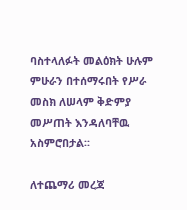ባስተላለፉት መልዕክት ሁሉም ምሁራን በተሰማሩበት የሥራ መስክ ለሠላም ቅድምያ መሥጠት እንዳለባቸዉ አስምሮበታል፡፡

ለተጨማሪ መረጃ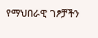የማህበራዊ ገፆቻችን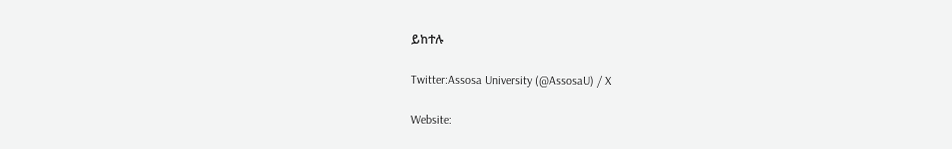ይከተሉ

Twitter:Assosa University (@AssosaU) / X

Website: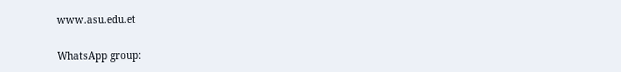www.asu.edu.et

WhatsApp group: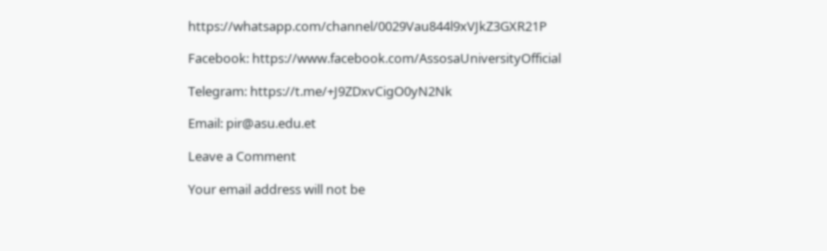https://whatsapp.com/channel/0029Vau844l9xVJkZ3GXR21P

Facebook: https://www.facebook.com/AssosaUniversityOfficial

Telegram: https://t.me/+J9ZDxvCigO0yN2Nk

Email: pir@asu.edu.et

Leave a Comment

Your email address will not be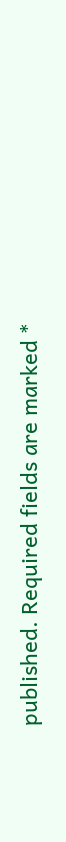published. Required fields are marked *